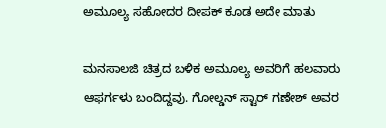ಅಮೂಲ್ಯ ಸಹೋದರ ದೀಪಕ್ ಕೂಡ ಅದೇ ಮಾತು

ಮನಸಾಲಜಿ ಚಿತ್ರದ ಬಳಿಕ ಅಮೂಲ್ಯ ಅವರಿಗೆ ಹಲವಾರು ಆಫರ್ಗಳು ಬಂದಿದ್ದವು. ಗೋಲ್ಡನ್ ಸ್ಟಾರ್ ಗಣೇಶ್ ಅವರ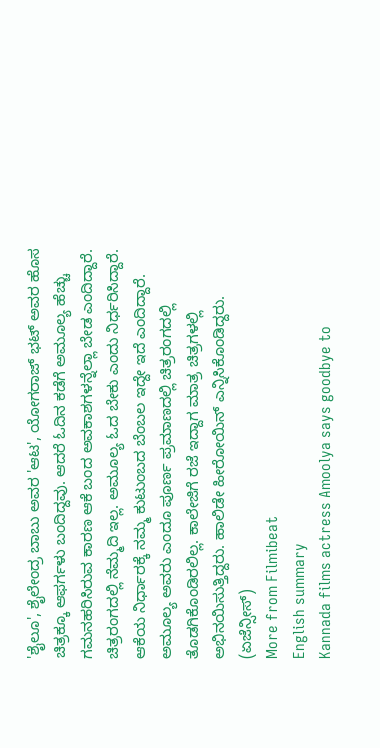'ಶೈಲೂ', ಶೈಲೇಂದ್ರ ಬಾಬು ಅವರ 'ಆಟ', ಯೋಗರಾಜ್ ಭಟ್ ಅವರ ಹೊಸ ಚಿತ್ರಕ್ಕೂ ಆಫರ್ಗಳು ಬಂದಿದ್ದವು. ಆದರೆ ಓದಿನ ಕಡೆಗೆ ಅಮೂಲ್ಯ ಹೆಚ್ಚು ಗಮನಹರಿಸಿರುವ ಕಾರಣ ಆಕೆ ಬಂದ ಅವಕಾಶಗಳನ್ನೆಲ್ಲಾ ಬೇಡ ಎಂದಿದ್ದಾರೆ.
ಚಿತ್ರರಂಗದಲ್ಲಿ ನೆಮ್ಮದಿ ಇಲ್ಲ. ಅಮೂಲ್ಯ ಓದ ಬೇಕು ಎಂದು ನಿರ್ಧರಿಸಿದ್ದಾರೆ. ಆಕೆಯ ನಿರ್ಧಾರಕ್ಕೆ ನಮ್ಮ ಕುಟುಂಬದ ಬೆಂಬಲ ಇದ್ದೇ ಇದೆ ಎಂದಿದ್ದಾರೆ. ಅಮೂಲ್ಯ ಅವರು ಎಂದೂ ಪೂರ್ಣ ಪ್ರಮಾಣದಲ್ಲಿ ಚಿತ್ರರಂಗದಲ್ಲಿ ತೊಡಗಿಕೊಂಡಿರಲಿಲ್ಲ. ಕಾಲೇಜಿಗೆ ರಜೆ ಇದ್ದಾಗ ಮಾತ್ರ ಚಿತ್ರಗಳಲ್ಲಿ ಅಭಿನಯಿಸುತ್ತಿದ್ದರು. ಹಾಲಿಡೇ ಹೀರೋಯಿನ್ ಎನ್ನಿಸಿಕೊಂಡಿದ್ದರು. (ಏಜೆನ್ಸೀಸ್)
More from Filmibeat
English summary
Kannada films actress Amoolya says goodbye to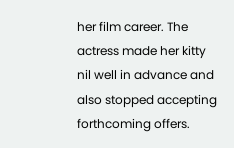her film career. The actress made her kitty nil well in advance and also stopped accepting forthcoming offers.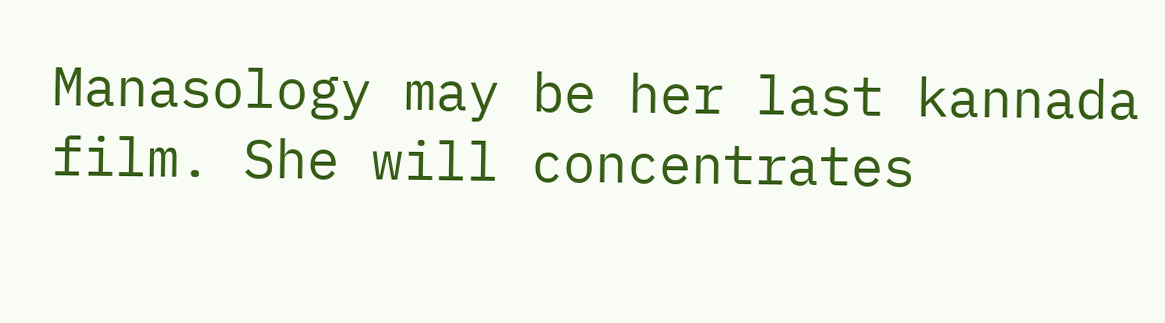Manasology may be her last kannada film. She will concentrates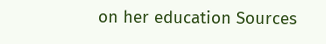on her education Sources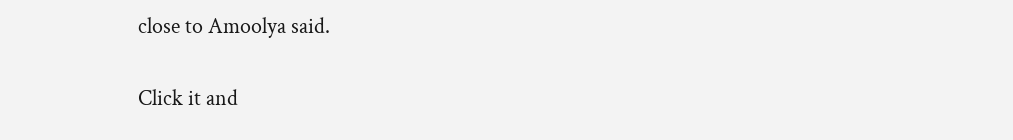close to Amoolya said.


Click it and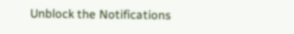Unblock the Notifications